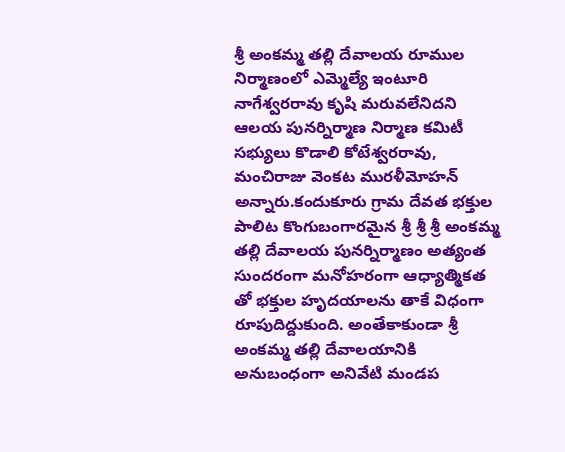శ్రీ అంకమ్మ తల్లి దేవాలయ రూముల నిర్మాణంలో ఎమ్మెల్యే ఇంటూరి నాగేశ్వరరావు కృషి మరువలేనిదని ఆలయ పునర్నిర్మాణ నిర్మాణ కమిటీ సభ్యులు కొడాలి కోటేశ్వరరావు, మంచిరాజు వెంకట మురళీమోహన్ అన్నారు.కందుకూరు గ్రామ దేవత భక్తుల పాలిట కొంగుబంగారమైన శ్రీ శ్రీ శ్రీ అంకమ్మ తల్లి దేవాలయ పునర్నిర్మాణం అత్యంత సుందరంగా మనోహరంగా ఆధ్యాత్మికత తో భక్తుల హృదయాలను తాకే విధంగా రూపుదిద్దుకుంది. అంతేకాకుండా శ్రీ అంకమ్మ తల్లి దేవాలయానికి అనుబంధంగా అనివేటి మండప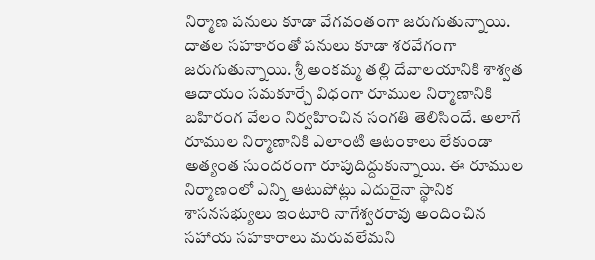నిర్మాణ పనులు కూడా వేగవంతంగా జరుగుతున్నాయి. దాతల సహకారంతో పనులు కూడా శరవేగంగా జరుగుతున్నాయి. శ్రీ అంకమ్మ తల్లి దేవాలయానికి శాశ్వత ఆదాయం సమకూర్చే విధంగా రూముల నిర్మాణానికి బహిరంగ వేలం నిర్వహించిన సంగతి తెలిసిందే. అలాగే రూముల నిర్మాణానికి ఎలాంటి ఆటంకాలు లేకుండా అత్యంత సుందరంగా రూపుదిద్దుకున్నాయి. ఈ రూముల నిర్మాణంలో ఎన్ని ఆటుపోట్లు ఎదురైనా స్థానిక శాసనసభ్యులు ఇంటూరి నాగేశ్వరరావు అందించిన సహాయ సహకారాలు మరువలేమని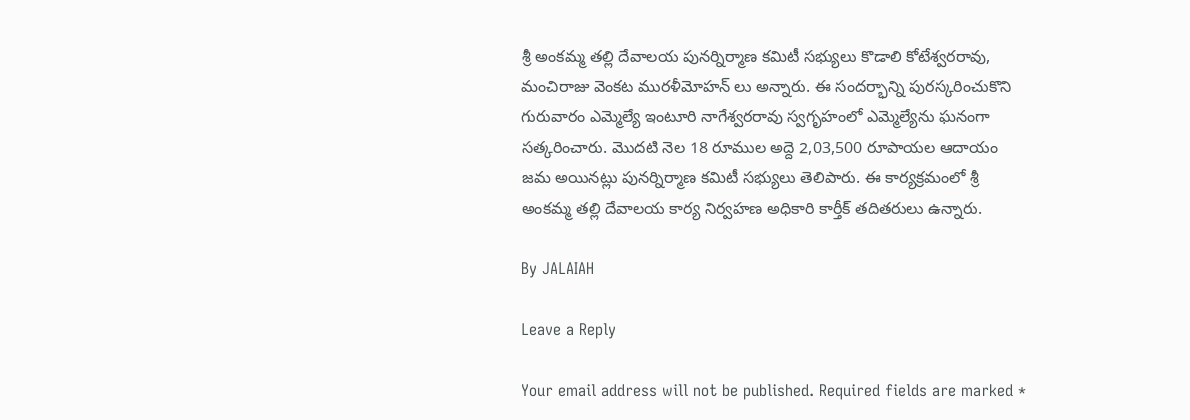శ్రీ అంకమ్మ తల్లి దేవాలయ పునర్నిర్మాణ కమిటీ సభ్యులు కొడాలి కోటేశ్వరరావు, మంచిరాజు వెంకట మురళీమోహన్ లు అన్నారు. ఈ సందర్భాన్ని పురస్కరించుకొని గురువారం ఎమ్మెల్యే ఇంటూరి నాగేశ్వరరావు స్వగృహంలో ఎమ్మెల్యేను ఘనంగా సత్కరించారు. మొదటి నెల 18 రూముల అద్దె 2,03,500 రూపాయల ఆదాయం జమ అయినట్లు పునర్నిర్మాణ కమిటీ సభ్యులు తెలిపారు. ఈ కార్యక్రమంలో శ్రీ అంకమ్మ తల్లి దేవాలయ కార్య నిర్వహణ అధికారి కార్తీక్ తదితరులు ఉన్నారు.

By JALAIAH

Leave a Reply

Your email address will not be published. Required fields are marked *